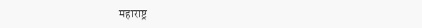महाराष्ट्र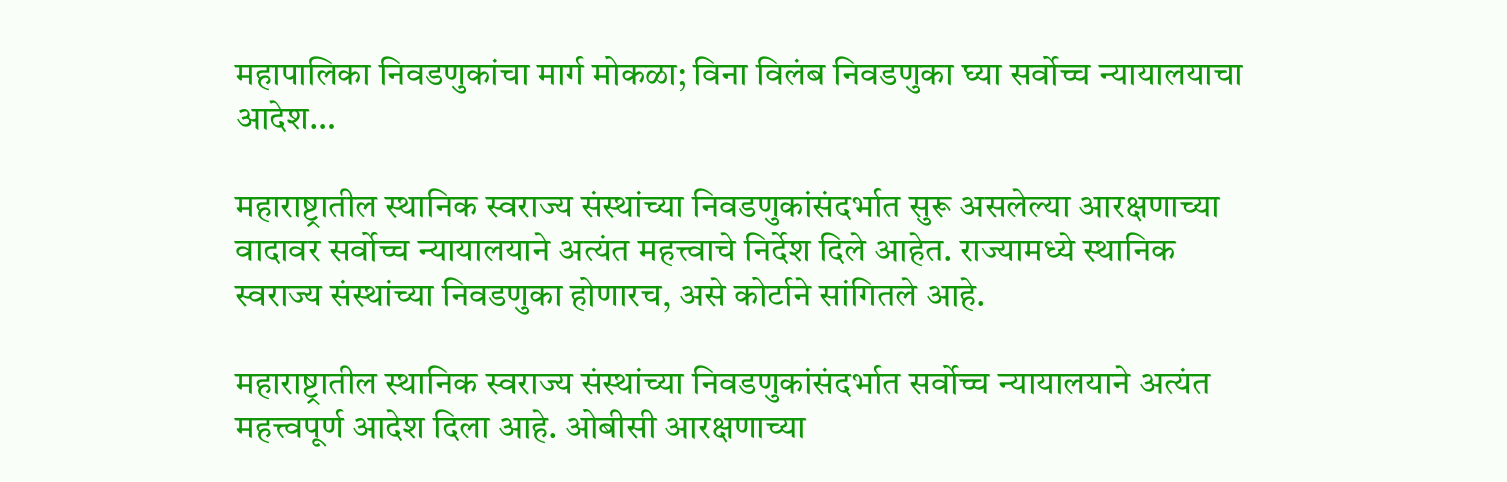महापालिका निवडणुकांचा मार्ग मोकळा; विना विलंब निवडणुका घ्या सर्वोच्च न्यायालयाचा आदेश…

महाराष्ट्रातील स्थानिक स्वराज्य संस्थांच्या निवडणुकांसंदर्भात सुरू असलेल्या आरक्षणाच्या वादावर सर्वोच्च न्यायालयाने अत्यंत महत्त्वाचे निर्देश दिले आहेत. राज्यामध्ये स्थानिक स्वराज्य संस्थांच्या निवडणुका होणारच, असे कोर्टाने सांगितले आहे.

महाराष्ट्रातील स्थानिक स्वराज्य संस्थांच्या निवडणुकांसंदर्भात सर्वोच्च न्यायालयाने अत्यंत महत्त्वपूर्ण आदेश दिला आहे. ओबीसी आरक्षणाच्या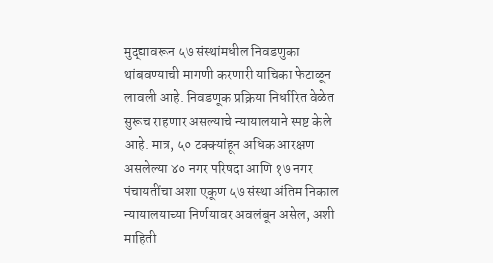मुद्द्यावरून ५७ संस्थांमधील निवडणुका थांबवण्याची मागणी करणारी याचिका फेटाळून लावली आहे. निवडणूक प्रक्रिया निर्धारित वेळेत सुरूच राहणार असल्याचे न्यायालयाने स्पष्ट केले आहे. मात्र, ५० टक्क्यांहून अधिक आरक्षण असलेल्या ४० नगर परिषदा आणि १७ नगर पंचायतींचा अशा एकूण ५७ संस्था अंतिम निकाल न्यायालयाच्या निर्णयावर अवलंबून असेल, अशी माहिती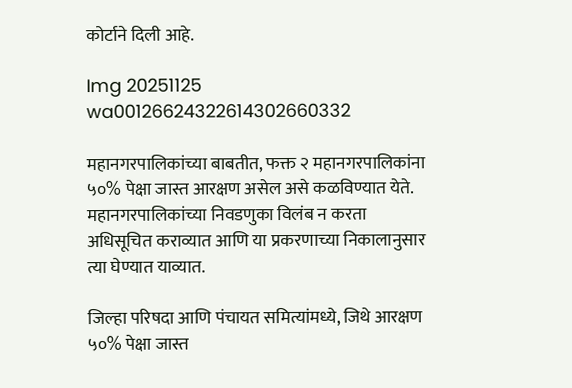कोर्टाने दिली आहे.

Img 20251125 wa00126624322614302660332

महानगरपालिकांच्या बाबतीत, फक्त २ महानगरपालिकांना ५०% पेक्षा जास्त आरक्षण असेल असे कळविण्यात येते. महानगरपालिकांच्या निवडणुका विलंब न करता अधिसूचित कराव्यात आणि या प्रकरणाच्या निकालानुसार त्या घेण्यात याव्यात.

जिल्हा परिषदा आणि पंचायत समित्यांमध्ये, जिथे आरक्षण ५०% पेक्षा जास्त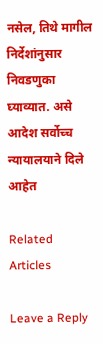नसेल, तिथे मागील निर्देशांनुसार निवडणुका घ्याव्यात. असे आदेश सर्वोच्च न्यायालयाने दिले आहेत

Related Articles

Leave a Reply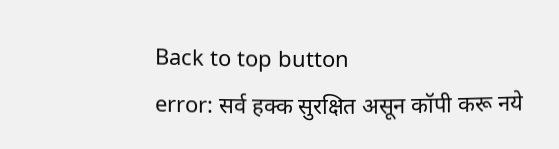Back to top button
error: सर्व हक्क सुरक्षित असून कॉपी करू नये